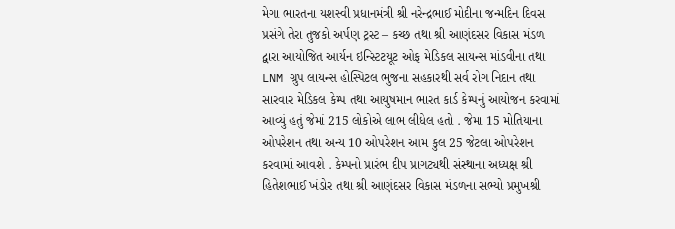મેગા ભારતના યશસ્વી પ્રધાનમંત્રી શ્રી નરેન્દ્રભાઈ મોદીના જન્મદિન દિવસ પ્રસંગે તેરા તુજકો અર્પણ ટ્રસ્ટ – કચ્છ તથા શ્રી આણંદસર વિકાસ મંડળ દ્વારા આયોજિત આર્યન ઇન્સ્ટિટયૂટ ઓફ મેડિકલ સાયન્સ માંડવીના તથા LNM ગ્રુપ લાયન્સ હોસ્પિટલ ભુજના સહકારથી સર્વ રોગ નિદાન તથા સારવાર મેડિકલ કેમ્પ તથા આયુષમાન ભારત કાર્ડ કેમ્પનું આયોજન કરવામાં આવ્યું હતું જેમાં 215 લોકોએ લાભ લીધેલ હતો . જેમા 15 મોતિયાના ઓપરેશન તથા અન્ય 10 ઓપરેશન આમ કુલ 25 જેટલા ઓપરેશન કરવામાં આવશે . કેમ્પનો પ્રારંભ દીપ પ્રાગટ્યથી સંસ્થાના અધ્યક્ષ શ્રી હિતેશભાઈ ખંડોર તથા શ્રી આણંદસર વિકાસ મંડળના સભ્યો પ્રમુખશ્રી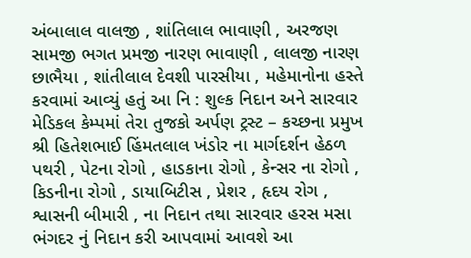અંબાલાલ વાલજી , શાંતિલાલ ભાવાણી , અરજણ સામજી ભગત પ્રમજી નારણ ભાવાણી , લાલજી નારણ છાભૈયા , શાંતીલાલ દેવશી પારસીયા , મહેમાનોના હસ્તે કરવામાં આવ્યું હતું આ નિ : શુલ્ક નિદાન અને સારવાર મેડિકલ કેમ્પમાં તેરા તુજકો અર્પણ ટ્રસ્ટ – કચ્છના પ્રમુખ શ્રી હિતેશભાઈ હિંમતલાલ ખંડોર ના માર્ગદર્શન હેઠળ પથરી , પેટના રોગો , હાડકાના રોગો , કેન્સર ના રોગો , કિડનીના રોગો , ડાયાબિટીસ , પ્રેશર , હૃદય રોગ , શ્વાસની બીમારી , ના નિદાન તથા સારવાર હરસ મસા ભંગદર નું નિદાન કરી આપવામાં આવશે આ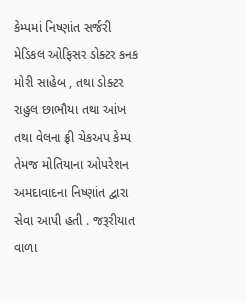કેમ્પમાં નિષ્ણાંત સર્જરી મેડિકલ ઓફિસર ડોક્ટર કનક મોરી સાહેબ , તથા ડોક્ટર રાહુલ છાભૌયા તથા આંખ તથા વેલના ફ્રી ચેકઅપ કેમ્પ તેમજ મોતિયાના ઓપરેશન અમદાવાદના નિષ્ણાંત દ્વારા સેવા આપી હતી . જરૂરીયાત વાળા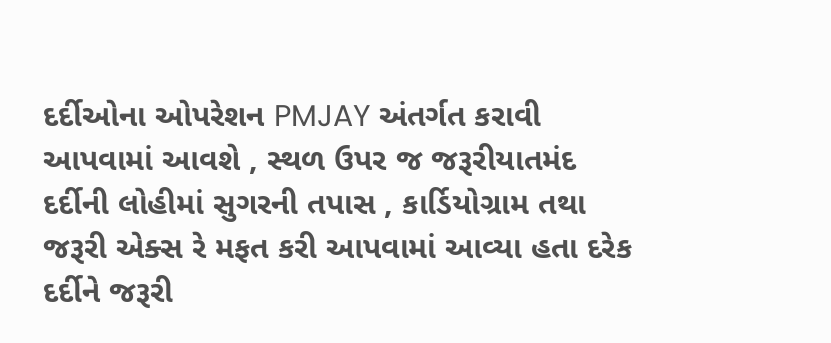દર્દીઓના ઓપરેશન PMJAY અંતર્ગત કરાવી આપવામાં આવશે , સ્થળ ઉપર જ જરૂરીયાતમંદ દર્દીની લોહીમાં સુગરની તપાસ , કાર્ડિયોગ્રામ તથા જરૂરી એક્સ રે મફત કરી આપવામાં આવ્યા હતા દરેક દર્દીને જરૂરી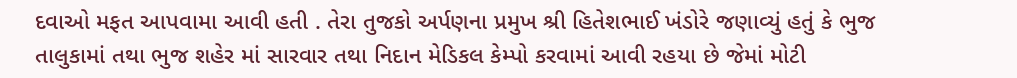દવાઓ મફત આપવામા આવી હતી . તેરા તુજકો અર્પણના પ્રમુખ શ્રી હિતેશભાઈ ખંડોરે જણાવ્યું હતું કે ભુજ તાલુકામાં તથા ભુજ શહેર માં સારવાર તથા નિદાન મેડિકલ કેમ્પો કરવામાં આવી રહયા છે જેમાં મોટી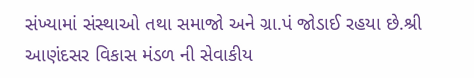સંખ્યામાં સંસ્થાઓ તથા સમાજો અને ગ્રા.પં જોડાઈ રહયા છે.શ્રી આણંદસર વિકાસ મંડળ ની સેવાકીય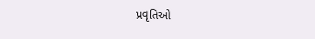પ્રવૃતિઓ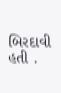બિરદાવી હતી .